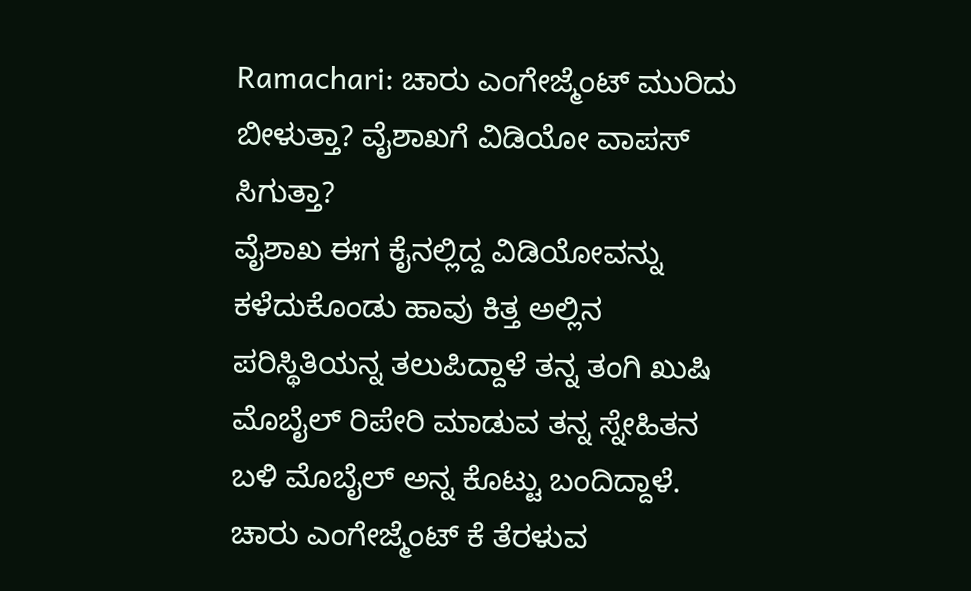Ramachari: ಚಾರು ಎಂಗೇಜ್ಮೆಂಟ್ ಮುರಿದು ಬೀಳುತ್ತಾ? ವೈಶಾಖಗೆ ವಿಡಿಯೋ ವಾಪಸ್ ಸಿಗುತ್ತಾ?
ವೈಶಾಖ ಈಗ ಕೈನಲ್ಲಿದ್ದ ವಿಡಿಯೋವನ್ನು ಕಳೆದುಕೊಂಡು ಹಾವು ಕಿತ್ತ ಅಲ್ಲಿನ ಪರಿಸ್ಥಿತಿಯನ್ನ ತಲುಪಿದ್ದಾಳೆ ತನ್ನ ತಂಗಿ ಖುಷಿ ಮೊಬೈಲ್ ರಿಪೇರಿ ಮಾಡುವ ತನ್ನ ಸ್ನೇಹಿತನ ಬಳಿ ಮೊಬೈಲ್ ಅನ್ನ ಕೊಟ್ಟು ಬಂದಿದ್ದಾಳೆ. ಚಾರು ಎಂಗೇಜ್ಮೆಂಟ್ ಕೆ ತೆರಳುವ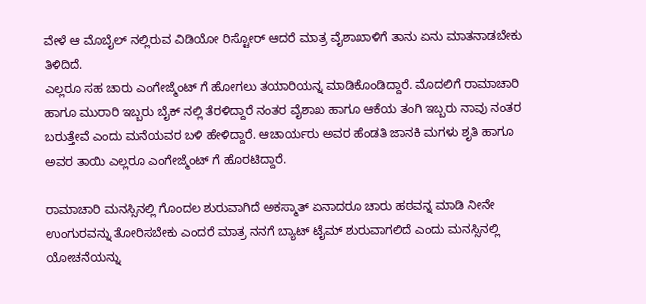ವೇಳೆ ಆ ಮೊಬೈಲ್ ನಲ್ಲಿರುವ ವಿಡಿಯೋ ರಿಸ್ಟೋರ್ ಆದರೆ ಮಾತ್ರ ವೈಶಾಖಾಳಿಗೆ ತಾನು ಏನು ಮಾತನಾಡಬೇಕು ತಿಳಿದಿದೆ.
ಎಲ್ಲರೂ ಸಹ ಚಾರು ಎಂಗೇಜ್ಮೆಂಟ್ ಗೆ ಹೋಗಲು ತಯಾರಿಯನ್ನ ಮಾಡಿಕೊಂಡಿದ್ದಾರೆ. ಮೊದಲಿಗೆ ರಾಮಾಚಾರಿ ಹಾಗೂ ಮುರಾರಿ ಇಬ್ಬರು ಬೈಕ್ ನಲ್ಲಿ ತೆರಳಿದ್ದಾರೆ ನಂತರ ವೈಶಾಖ ಹಾಗೂ ಆಕೆಯ ತಂಗಿ ಇಬ್ಬರು ನಾವು ನಂತರ ಬರುತ್ತೇವೆ ಎಂದು ಮನೆಯವರ ಬಳಿ ಹೇಳಿದ್ದಾರೆ. ಆಚಾರ್ಯರು ಅವರ ಹೆಂಡತಿ ಜಾನಕಿ ಮಗಳು ಶೃತಿ ಹಾಗೂ ಅವರ ತಾಯಿ ಎಲ್ಲರೂ ಎಂಗೇಜ್ಮೆಂಟ್ ಗೆ ಹೊರಟಿದ್ದಾರೆ.

ರಾಮಾಚಾರಿ ಮನಸ್ಸಿನಲ್ಲಿ ಗೊಂದಲ ಶುರುವಾಗಿದೆ ಅಕಸ್ಮಾತ್ ಏನಾದರೂ ಚಾರು ಹಠವನ್ನ ಮಾಡಿ ನೀನೇ ಉಂಗುರವನ್ನು ತೋರಿಸಬೇಕು ಎಂದರೆ ಮಾತ್ರ ನನಗೆ ಬ್ಯಾಟ್ ಟೈಮ್ ಶುರುವಾಗಲಿದೆ ಎಂದು ಮನಸ್ಸಿನಲ್ಲಿ ಯೋಚನೆಯನ್ನು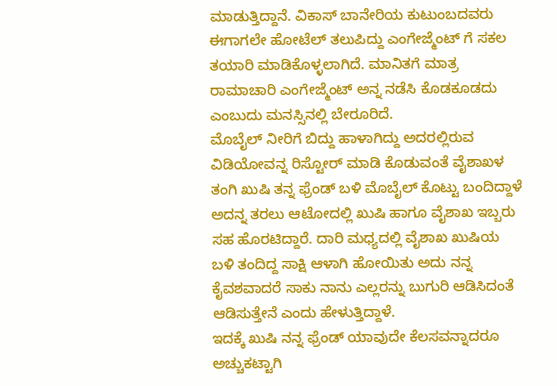ಮಾಡುತ್ತಿದ್ದಾನೆ. ವಿಕಾಸ್ ಬಾನೇರಿಯ ಕುಟುಂಬದವರು ಈಗಾಗಲೇ ಹೋಟೆಲ್ ತಲುಪಿದ್ದು ಎಂಗೇಜ್ಮೆಂಟ್ ಗೆ ಸಕಲ ತಯಾರಿ ಮಾಡಿಕೊಳ್ಳಲಾಗಿದೆ. ಮಾನಿತಗೆ ಮಾತ್ರ ರಾಮಾಚಾರಿ ಎಂಗೇಜ್ಮೆಂಟ್ ಅನ್ನ ನಡೆಸಿ ಕೊಡಕೂಡದು ಎಂಬುದು ಮನಸ್ಸಿನಲ್ಲಿ ಬೇರೂರಿದೆ.
ಮೊಬೈಲ್ ನೀರಿಗೆ ಬಿದ್ದು ಹಾಳಾಗಿದ್ದು ಅದರಲ್ಲಿರುವ ವಿಡಿಯೋವನ್ನ ರಿಸ್ಟೋರ್ ಮಾಡಿ ಕೊಡುವಂತೆ ವೈಶಾಖಳ ತಂಗಿ ಖುಷಿ ತನ್ನ ಫ್ರೆಂಡ್ ಬಳಿ ಮೊಬೈಲ್ ಕೊಟ್ಟು ಬಂದಿದ್ದಾಳೆ ಅದನ್ನ ತರಲು ಆಟೋದಲ್ಲಿ ಖುಷಿ ಹಾಗೂ ವೈಶಾಖ ಇಬ್ಬರು ಸಹ ಹೊರಟಿದ್ದಾರೆ. ದಾರಿ ಮಧ್ಯದಲ್ಲಿ ವೈಶಾಖ ಖುಷಿಯ ಬಳಿ ತಂದಿದ್ದ ಸಾಕ್ಷಿ ಆಳಾಗಿ ಹೋಯಿತು ಅದು ನನ್ನ ಕೈವಶವಾದರೆ ಸಾಕು ನಾನು ಎಲ್ಲರನ್ನು ಬುಗುರಿ ಆಡಿಸಿದಂತೆ ಆಡಿಸುತ್ತೇನೆ ಎಂದು ಹೇಳುತ್ತಿದ್ದಾಳೆ.
ಇದಕ್ಕೆ ಖುಷಿ ನನ್ನ ಫ್ರೆಂಡ್ ಯಾವುದೇ ಕೆಲಸವನ್ನಾದರೂ ಅಚ್ಚುಕಟ್ಟಾಗಿ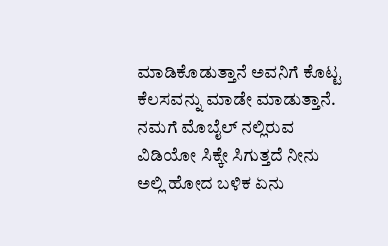ಮಾಡಿಕೊಡುತ್ತಾನೆ ಅವನಿಗೆ ಕೊಟ್ಟ ಕೆಲಸವನ್ನು ಮಾಡೇ ಮಾಡುತ್ತಾನೆ. ನಮಗೆ ಮೊಬೈಲ್ ನಲ್ಲಿರುವ ವಿಡಿಯೋ ಸಿಕ್ಕೇ ಸಿಗುತ್ತದೆ ನೀನು ಅಲ್ಲಿ ಹೋದ ಬಳಿಕ ಏನು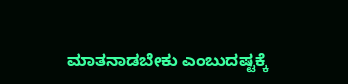ಮಾತನಾಡಬೇಕು ಎಂಬುದಷ್ಟಕ್ಕೆ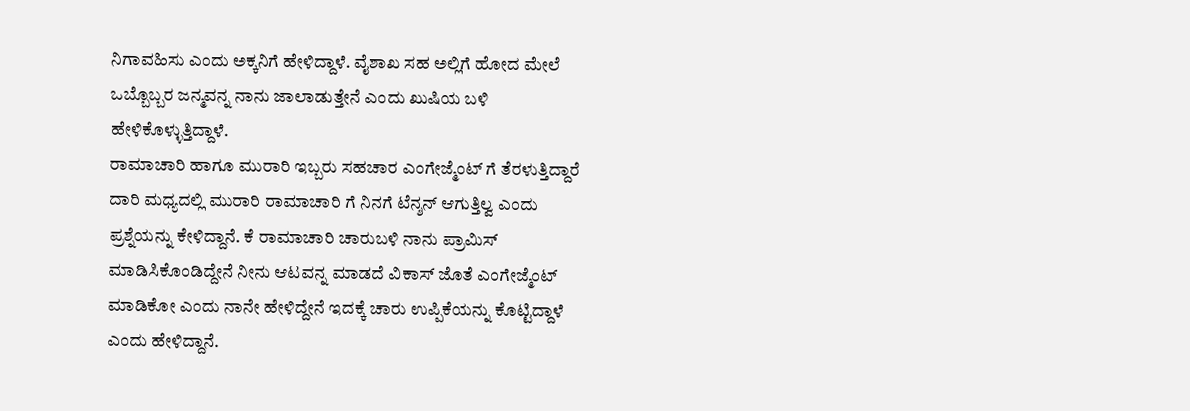ನಿಗಾವಹಿಸು ಎಂದು ಅಕ್ಕನಿಗೆ ಹೇಳಿದ್ದಾಳೆ. ವೈಶಾಖ ಸಹ ಅಲ್ಲಿಗೆ ಹೋದ ಮೇಲೆ ಒಬ್ಬೊಬ್ಬರ ಜನ್ಮವನ್ನ ನಾನು ಜಾಲಾಡುತ್ತೇನೆ ಎಂದು ಖುಷಿಯ ಬಳಿ ಹೇಳಿಕೊಳ್ಳುತ್ತಿದ್ದಾಳೆ.
ರಾಮಾಚಾರಿ ಹಾಗೂ ಮುರಾರಿ ಇಬ್ಬರು ಸಹಚಾರ ಎಂಗೇಜ್ಮೆಂಟ್ ಗೆ ತೆರಳುತ್ತಿದ್ದಾರೆ ದಾರಿ ಮಧ್ಯದಲ್ಲಿ ಮುರಾರಿ ರಾಮಾಚಾರಿ ಗೆ ನಿನಗೆ ಟೆನ್ಶನ್ ಆಗುತ್ತಿಲ್ವ ಎಂದು ಪ್ರಶ್ನೆಯನ್ನು ಕೇಳಿದ್ದಾನೆ. ಕೆ ರಾಮಾಚಾರಿ ಚಾರುಬಳಿ ನಾನು ಪ್ರಾಮಿಸ್ ಮಾಡಿಸಿಕೊಂಡಿದ್ದೇನೆ ನೀನು ಆಟವನ್ನ ಮಾಡದೆ ವಿಕಾಸ್ ಜೊತೆ ಎಂಗೇಜ್ಮೆಂಟ್ ಮಾಡಿಕೋ ಎಂದು ನಾನೇ ಹೇಳಿದ್ದೇನೆ ಇದಕ್ಕೆ ಚಾರು ಉಪ್ಪಿಕೆಯನ್ನು ಕೊಟ್ಟಿದ್ದಾಳೆ ಎಂದು ಹೇಳಿದ್ದಾನೆ.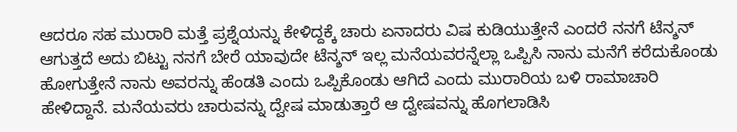ಆದರೂ ಸಹ ಮುರಾರಿ ಮತ್ತೆ ಪ್ರಶ್ನೆಯನ್ನು ಕೇಳಿದ್ದಕ್ಕೆ ಚಾರು ಏನಾದರು ವಿಷ ಕುಡಿಯುತ್ತೇನೆ ಎಂದರೆ ನನಗೆ ಟೆನ್ಶನ್ ಆಗುತ್ತದೆ ಅದು ಬಿಟ್ಟು ನನಗೆ ಬೇರೆ ಯಾವುದೇ ಟೆನ್ಶನ್ ಇಲ್ಲ ಮನೆಯವರನ್ನೆಲ್ಲಾ ಒಪ್ಪಿಸಿ ನಾನು ಮನೆಗೆ ಕರೆದುಕೊಂಡು ಹೋಗುತ್ತೇನೆ ನಾನು ಅವರನ್ನು ಹೆಂಡತಿ ಎಂದು ಒಪ್ಪಿಕೊಂಡು ಆಗಿದೆ ಎಂದು ಮುರಾರಿಯ ಬಳಿ ರಾಮಾಚಾರಿ ಹೇಳಿದ್ದಾನೆ. ಮನೆಯವರು ಚಾರುವನ್ನು ದ್ವೇಷ ಮಾಡುತ್ತಾರೆ ಆ ದ್ವೇಷವನ್ನು ಹೊಗಲಾಡಿಸಿ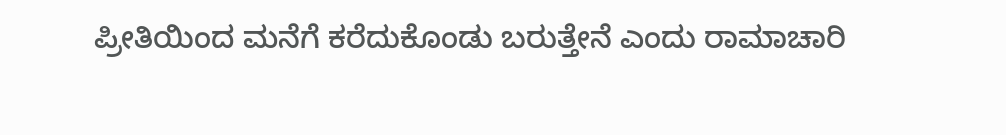ಪ್ರೀತಿಯಿಂದ ಮನೆಗೆ ಕರೆದುಕೊಂಡು ಬರುತ್ತೇನೆ ಎಂದು ರಾಮಾಚಾರಿ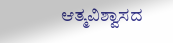ಆತ್ಮವಿಶ್ವಾಸದ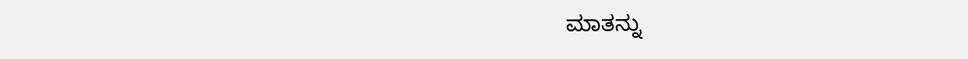ಮಾತನ್ನು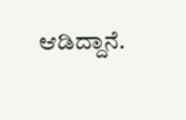ಆಡಿದ್ದಾನೆ.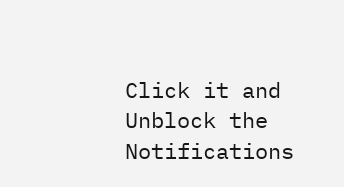Click it and Unblock the Notifications